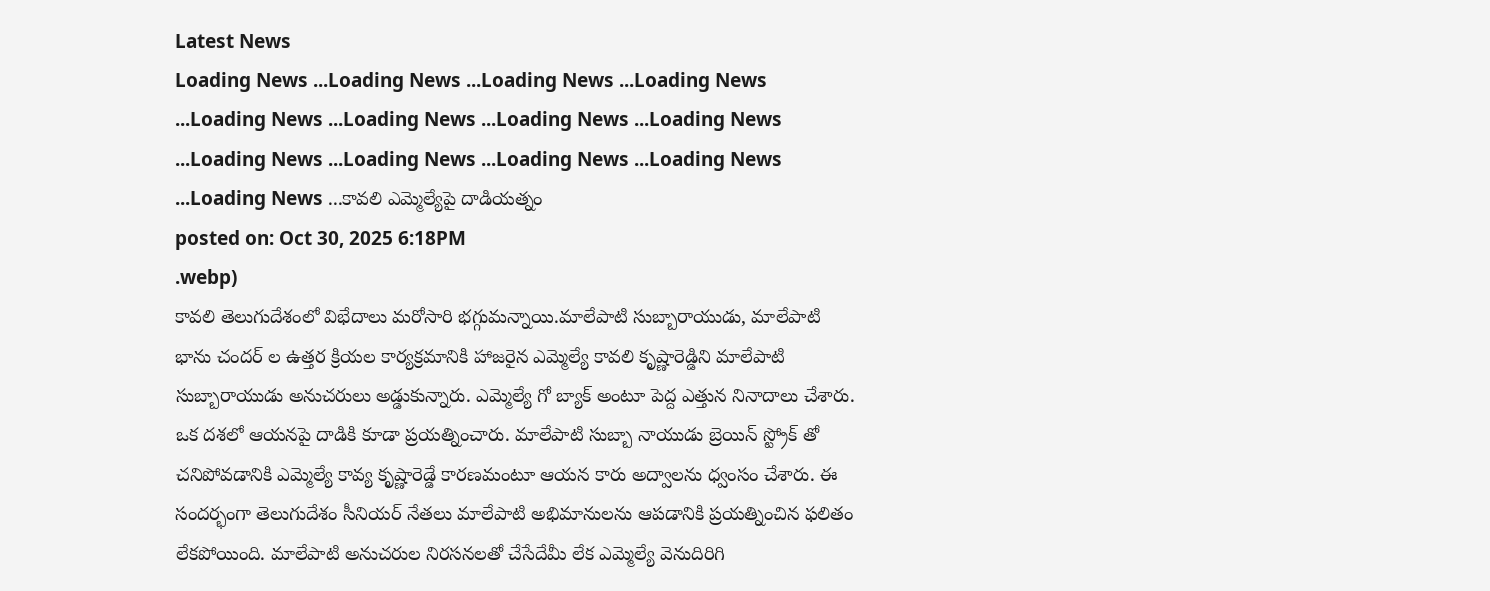Latest News
Loading News ...Loading News ...Loading News ...Loading News ...Loading News ...Loading News ...Loading News ...Loading News ...Loading News ...Loading News ...Loading News ...Loading News ...Loading News ...కావలి ఎమ్మెల్యేపై దాడియత్నం
posted on: Oct 30, 2025 6:18PM
.webp)
కావలి తెలుగుదేశంలో విభేదాలు మరోసారి భగ్గుమన్నాయి.మాలేపాటి సుబ్బారాయుడు, మాలేపాటి భాను చందర్ ల ఉత్తర క్రియల కార్యక్రమానికి హాజరైన ఎమ్మెల్యే కావలి కృష్ణారెడ్డిని మాలేపాటి సుబ్బారాయుడు అనుచరులు అడ్డుకున్నారు. ఎమ్మెల్యే గో బ్యాక్ అంటూ పెద్ద ఎత్తున నినాదాలు చేశారు. ఒక దశలో ఆయనపై దాడికి కూడా ప్రయత్నించారు. మాలేపాటి సుబ్బా నాయుడు బ్రెయిన్ స్ట్రోక్ తో చనిపోవడానికి ఎమ్మెల్యే కావ్య కృష్ణారెడ్డే కారణమంటూ ఆయన కారు అద్వాలను ధ్వంసం చేశారు. ఈ సందర్భంగా తెలుగుదేశం సీనియర్ నేతలు మాలేపాటి అభిమానులను ఆపడానికి ప్రయత్నించిన ఫలితం లేకపోయింది. మాలేపాటి అనుచరుల నిరసనలతో చేసేదేమీ లేక ఎమ్మెల్యే వెనుదిరిగి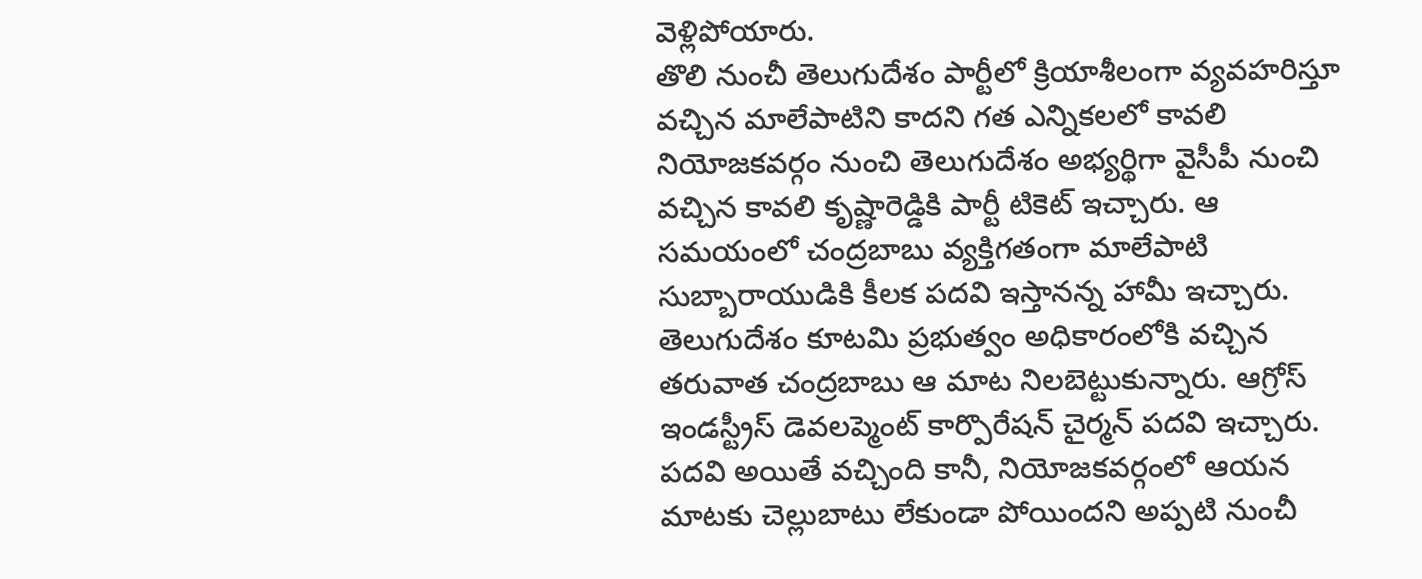వెళ్లిపోయారు.
తొలి నుంచీ తెలుగుదేశం పార్టీలో క్రియాశీలంగా వ్యవహరిస్తూ వచ్చిన మాలేపాటిని కాదని గత ఎన్నికలలో కావలి నియోజకవర్గం నుంచి తెలుగుదేశం అభ్యర్థిగా వైసీపీ నుంచి వచ్చిన కావలి కృష్ణారెడ్డికి పార్టీ టికెట్ ఇచ్చారు. ఆ సమయంలో చంద్రబాబు వ్యక్తిగతంగా మాలేపాటి సుబ్బారాయుడికి కీలక పదవి ఇస్తానన్న హామీ ఇచ్చారు. తెలుగుదేశం కూటమి ప్రభుత్వం అధికారంలోకి వచ్చిన తరువాత చంద్రబాబు ఆ మాట నిలబెట్టుకున్నారు. ఆగ్రోస్ ఇండస్ట్రీస్ డెవలప్మెంట్ కార్పొరేషన్ చైర్మన్ పదవి ఇచ్చారు. పదవి అయితే వచ్చింది కానీ, నియోజకవర్గంలో ఆయన మాటకు చెల్లుబాటు లేకుండా పోయిందని అప్పటి నుంచీ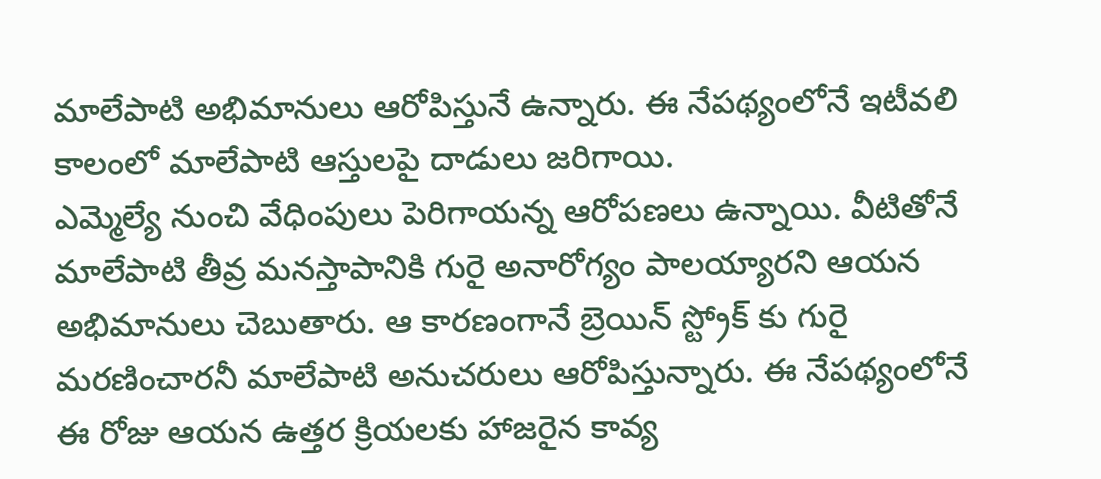మాలేపాటి అభిమానులు ఆరోపిస్తునే ఉన్నారు. ఈ నేపథ్యంలోనే ఇటీవలి కాలంలో మాలేపాటి ఆస్తులపై దాడులు జరిగాయి.
ఎమ్మెల్యే నుంచి వేధింపులు పెరిగాయన్న ఆరోపణలు ఉన్నాయి. వీటితోనే మాలేపాటి తీవ్ర మనస్తాపానికి గురై అనారోగ్యం పాలయ్యారని ఆయన అభిమానులు చెబుతారు. ఆ కారణంగానే బ్రెయిన్ స్ట్రోక్ కు గురై మరణించారనీ మాలేపాటి అనుచరులు ఆరోపిస్తున్నారు. ఈ నేపథ్యంలోనే ఈ రోజు ఆయన ఉత్తర క్రియలకు హాజరైన కావ్య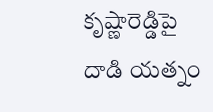కృష్ణారెడ్డిపై దాడి యత్నం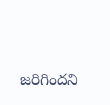జరిగిందని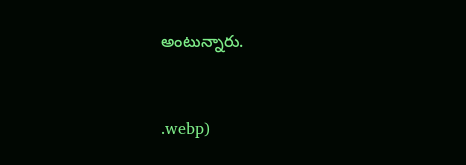అంటున్నారు.


.webp)